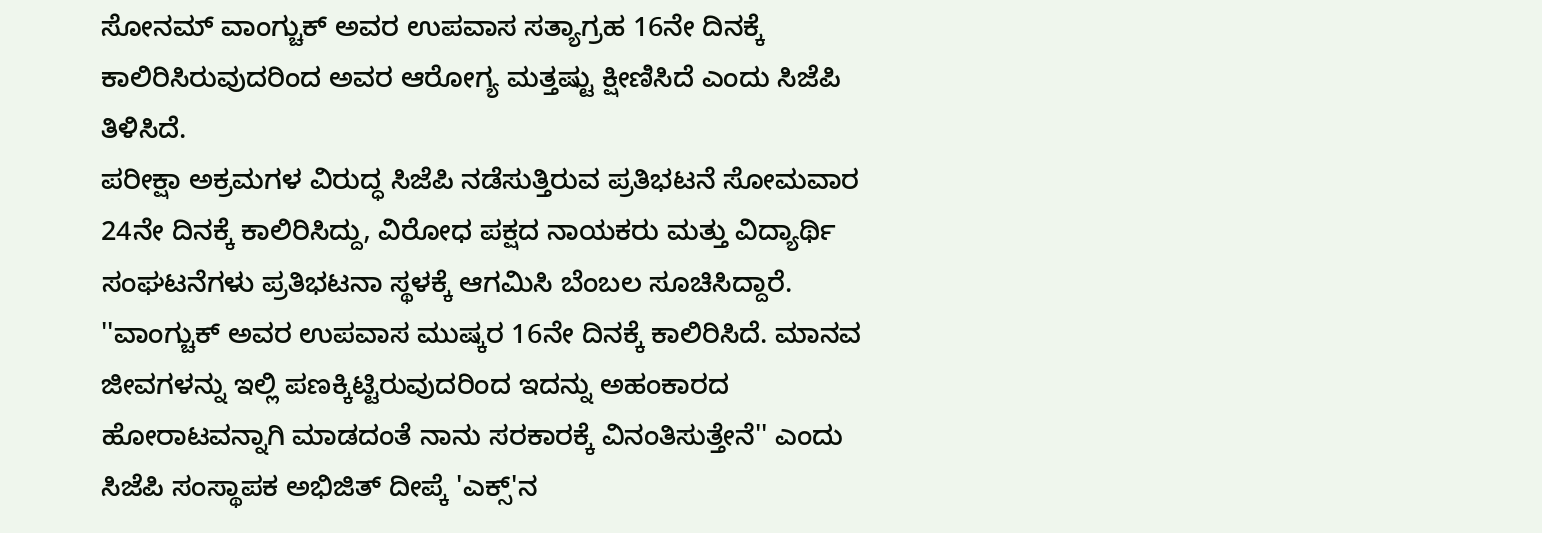ಸೋನಮ್ ವಾಂಗ್ಚುಕ್ ಅವರ ಉಪವಾಸ ಸತ್ಯಾಗ್ರಹ 16ನೇ ದಿನಕ್ಕೆ ಕಾಲಿರಿಸಿರುವುದರಿಂದ ಅವರ ಆರೋಗ್ಯ ಮತ್ತಷ್ಟು ಕ್ಷೀಣಿಸಿದೆ ಎಂದು ಸಿಜೆಪಿ ತಿಳಿಸಿದೆ.
ಪರೀಕ್ಷಾ ಅಕ್ರಮಗಳ ವಿರುದ್ಧ ಸಿಜೆಪಿ ನಡೆಸುತ್ತಿರುವ ಪ್ರತಿಭಟನೆ ಸೋಮವಾರ 24ನೇ ದಿನಕ್ಕೆ ಕಾಲಿರಿಸಿದ್ದು, ವಿರೋಧ ಪಕ್ಷದ ನಾಯಕರು ಮತ್ತು ವಿದ್ಯಾರ್ಥಿ ಸಂಘಟನೆಗಳು ಪ್ರತಿಭಟನಾ ಸ್ಥಳಕ್ಕೆ ಆಗಮಿಸಿ ಬೆಂಬಲ ಸೂಚಿಸಿದ್ದಾರೆ.
''ವಾಂಗ್ಚುಕ್ ಅವರ ಉಪವಾಸ ಮುಷ್ಕರ 16ನೇ ದಿನಕ್ಕೆ ಕಾಲಿರಿಸಿದೆ. ಮಾನವ ಜೀವಗಳನ್ನು ಇಲ್ಲಿ ಪಣಕ್ಕಿಟ್ಟಿರುವುದರಿಂದ ಇದನ್ನು ಅಹಂಕಾರದ ಹೋರಾಟವನ್ನಾಗಿ ಮಾಡದಂತೆ ನಾನು ಸರಕಾರಕ್ಕೆ ವಿನಂತಿಸುತ್ತೇನೆ'' ಎಂದು ಸಿಜೆಪಿ ಸಂಸ್ಥಾಪಕ ಅಭಿಜಿತ್ ದೀಪ್ಕೆ 'ಎಕ್ಸ್'ನ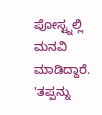ಪೋಸ್ಟ್ನಲ್ಲಿ ಮನವಿ ಮಾಡಿದ್ದಾರೆ.
'ತಪ್ಪನ್ನು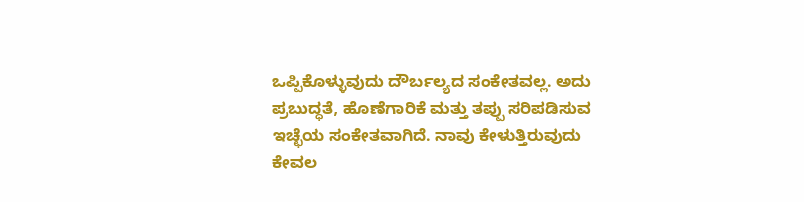ಒಪ್ಪಿಕೊಳ್ಳುವುದು ದೌರ್ಬಲ್ಯದ ಸಂಕೇತವಲ್ಲ. ಅದು ಪ್ರಬುದ್ಧತೆ, ಹೊಣೆಗಾರಿಕೆ ಮತ್ತು ತಪ್ಪು ಸರಿಪಡಿಸುವ ಇಚ್ಛೆಯ ಸಂಕೇತವಾಗಿದೆ. ನಾವು ಕೇಳುತ್ತಿರುವುದು ಕೇವಲ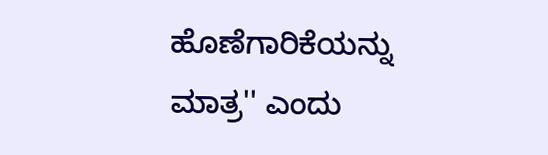ಹೊಣೆಗಾರಿಕೆಯನ್ನು ಮಾತ್ರ'' ಎಂದು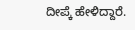ದೀಪ್ಕೆ ಹೇಳಿದ್ದಾರೆ.